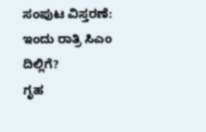ಸಂಪುಟ ವಿಸ್ತರಣೆ: ಇಂದು ರಾತ್ರಿ ಸಿಎಂ ದಿಲ್ಲಿಗೆ?
ಗೃಹ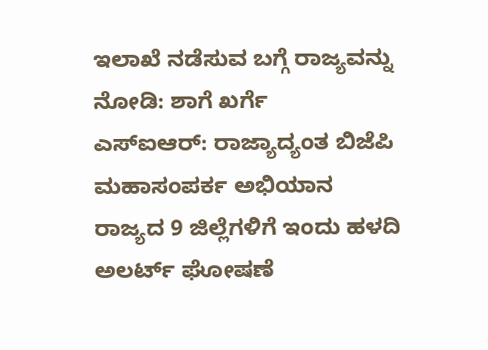ಇಲಾಖೆ ನಡೆಸುವ ಬಗ್ಗೆ ರಾಜ್ಯವನ್ನು ನೋಡಿ: ಶಾಗೆ ಖರ್ಗೆ
ಎಸ್ಐಆರ್: ರಾಜ್ಯಾದ್ಯಂತ ಬಿಜೆಪಿ ಮಹಾಸಂಪರ್ಕ ಅಭಿಯಾನ
ರಾಜ್ಯದ 9 ಜಿಲ್ಲೆಗಳಿಗೆ ಇಂದು ಹಳದಿ ಅಲರ್ಟ್ ಘೋಷಣೆ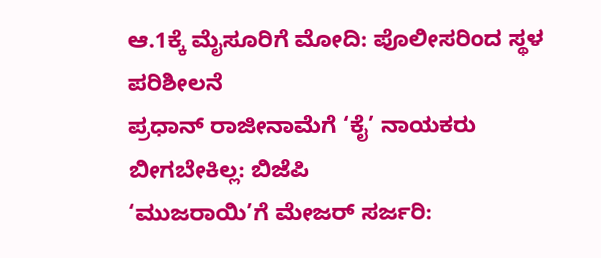ಆ.1ಕ್ಕೆ ಮೈಸೂರಿಗೆ ಮೋದಿ: ಪೊಲೀಸರಿಂದ ಸ್ಥಳ ಪರಿಶೀಲನೆ
ಪ್ರಧಾನ್ ರಾಜೀನಾಮೆಗೆ ‘ಕೈ’ ನಾಯಕರು ಬೀಗಬೇಕಿಲ್ಲ: ಬಿಜೆಪಿ
‘ಮುಜರಾಯಿ’ಗೆ ಮೇಜರ್ ಸರ್ಜರಿ: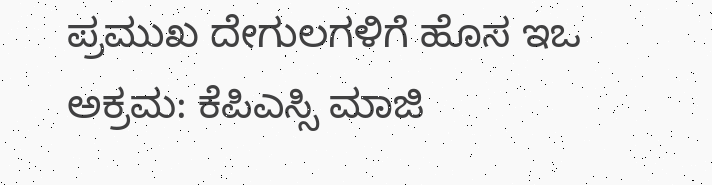ಪ್ರಮುಖ ದೇಗುಲಗಳಿಗೆ ಹೊಸ ಇಒ
ಅಕ್ರಮ: ಕೆಪಿಎಸ್ಸಿ ಮಾಜಿ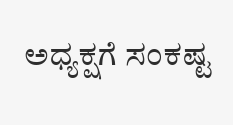ಅಧ್ಯಕ್ಷಗೆ ಸಂಕಷ್ಟ